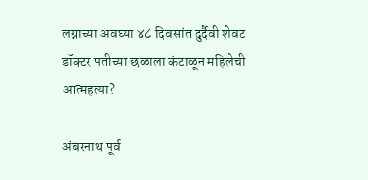लग्नाच्या अवघ्या ४८ दिवसांत दुर्दैवी शेवट डॉक्टर पतीच्या छळाला कंटाळून महिलेची आत्महत्या?

अंबरनाथ पूर्व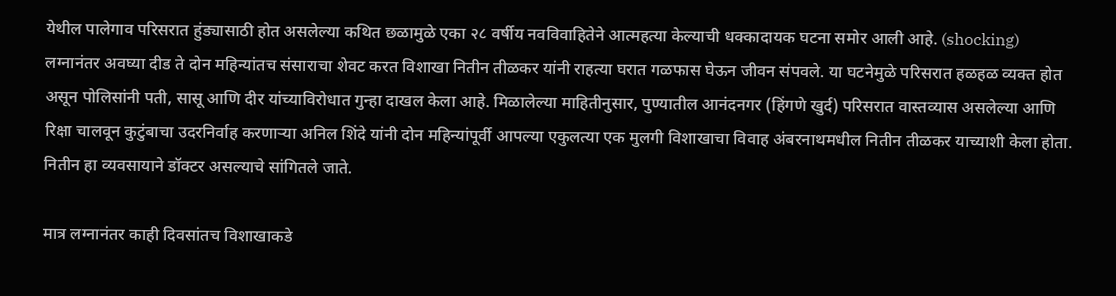येथील पालेगाव परिसरात हुंड्यासाठी होत असलेल्या कथित छळामुळे एका २८ वर्षीय नवविवाहितेने आत्महत्या केल्याची धक्कादायक घटना समोर आली आहे. (shocking) लग्नानंतर अवघ्या दीड ते दोन महिन्यांतच संसाराचा शेवट करत विशाखा नितीन तीळकर यांनी राहत्या घरात गळफास घेऊन जीवन संपवले. या घटनेमुळे परिसरात हळहळ व्यक्त होत असून पोलिसांनी पती, सासू आणि दीर यांच्याविरोधात गुन्हा दाखल केला आहे. मिळालेल्या माहितीनुसार, पुण्यातील आनंदनगर (हिंगणे खुर्द) परिसरात वास्तव्यास असलेल्या आणि रिक्षा चालवून कुटुंबाचा उदरनिर्वाह करणाऱ्या अनिल शिंदे यांनी दोन महिन्यांपूर्वी आपल्या एकुलत्या एक मुलगी विशाखाचा विवाह अंबरनाथमधील नितीन तीळकर याच्याशी केला होता. नितीन हा व्यवसायाने डॉक्टर असल्याचे सांगितले जाते.

मात्र लग्नानंतर काही दिवसांतच विशाखाकडे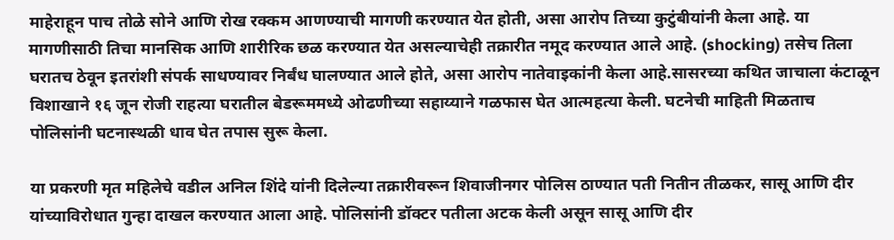माहेराहून पाच तोळे सोने आणि रोख रक्कम आणण्याची मागणी करण्यात येत होती, असा आरोप तिच्या कुटुंबीयांनी केला आहे. या मागणीसाठी तिचा मानसिक आणि शारीरिक छळ करण्यात येत असल्याचेही तक्रारीत नमूद करण्यात आले आहे. (shocking) तसेच तिला घरातच ठेवून इतरांशी संपर्क साधण्यावर निर्बंध घालण्यात आले होते, असा आरोप नातेवाइकांनी केला आहे.सासरच्या कथित जाचाला कंटाळून विशाखाने १६ जून रोजी राहत्या घरातील बेडरूममध्ये ओढणीच्या सहाय्याने गळफास घेत आत्महत्या केली. घटनेची माहिती मिळताच पोलिसांनी घटनास्थळी धाव घेत तपास सुरू केला.

या प्रकरणी मृत महिलेचे वडील अनिल शिंदे यांनी दिलेल्या तक्रारीवरून शिवाजीनगर पोलिस ठाण्यात पती नितीन तीळकर, सासू आणि दीर यांच्याविरोधात गुन्हा दाखल करण्यात आला आहे. पोलिसांनी डॉक्टर पतीला अटक केली असून सासू आणि दीर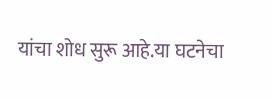यांचा शोध सुरू आहे.या घटनेचा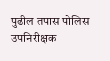पुढील तपास पोलिस उपनिरीक्षक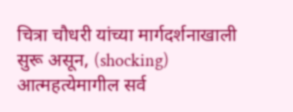चित्रा चौधरी यांच्या मार्गदर्शनाखाली सुरू असून, (shocking) आत्महत्येमागील सर्व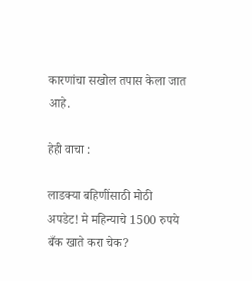कारणांचा सखोल तपास केला जात आहे.

हेही वाचा :

लाडक्या बहिणींसाठी मोठी अपडेट! मे महिन्याचे 1500 रुपये बँक खाते करा चेक?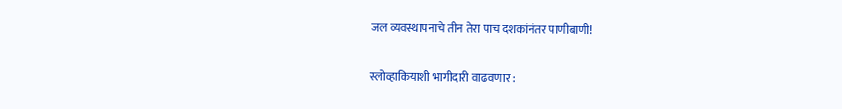जल व्यवस्थापनाचे तीन तेरा पाच दशकांनंतर पाणीबाणी!

स्लोव्हाकियाशी भागीदारी वाढवणार :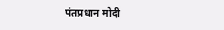पंतप्रधान मोदी